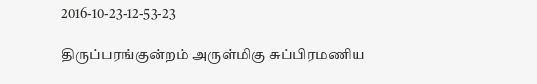2016-10-23-12-53-23

திருப்பரங்குன்றம் அருள்மிகு சுப்பிரமணிய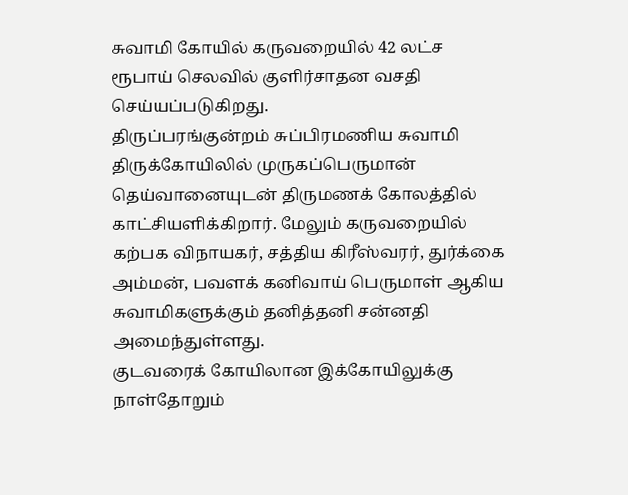சுவாமி கோயில் கருவறையில் 42 லட்ச ரூபாய் செலவில் குளிர்சாதன வசதி செய்யப்படுகிறது.
திருப்பரங்குன்றம் சுப்பிரமணிய சுவாமி திருக்கோயிலில் முருகப்பெருமான் தெய்வானையுடன் திருமணக் கோலத்தில் காட்சியளிக்கிறார். மேலும் கருவறையில் கற்பக விநாயகர், சத்திய கிரீஸ்வரர், துர்க்கை அம்மன், பவளக் கனிவாய் பெருமாள் ஆகிய சுவாமிகளுக்கும் தனித்தனி சன்னதி அமைந்துள்ளது.
குடவரைக் கோயிலான இக்கோயிலுக்கு நாள்தோறும்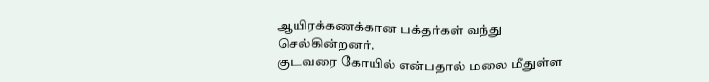ஆயிரக்கணக்கான பக்தர்கள் வந்து செல்கின்றனர்.
குடவரை கோயில் என்பதால் மலை மீதுள்ள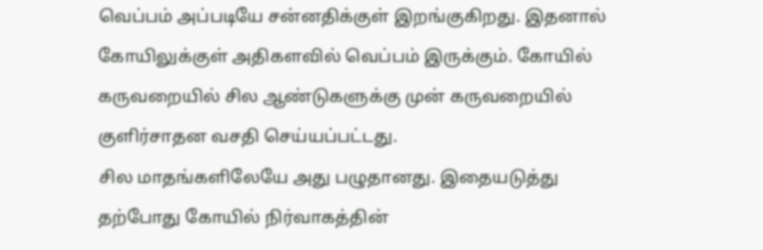வெப்பம் அப்படியே சன்னதிக்குள் இறங்குகிறது. இதனால் கோயிலுக்குள் அதிகளவில் வெப்பம் இருக்கும். கோயில் கருவறையில் சில ஆண்டுகளுக்கு முன் கருவறையில் குளிர்சாதன வசதி செய்யப்பட்டது.
சில மாதங்களிலேயே அது பழுதானது. இதையடுத்து தற்போது கோயில் நிர்வாகத்தின்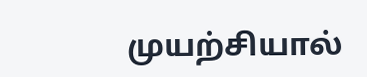முயற்சியால்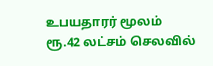உபயதாரர் மூலம் ரூ.42 லட்சம் செலவில்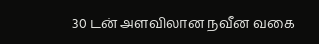30 டன் அளவிலான நவீன வகை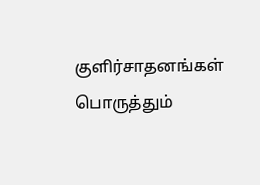குளிர்சாதனங்கள் பொருத்தும்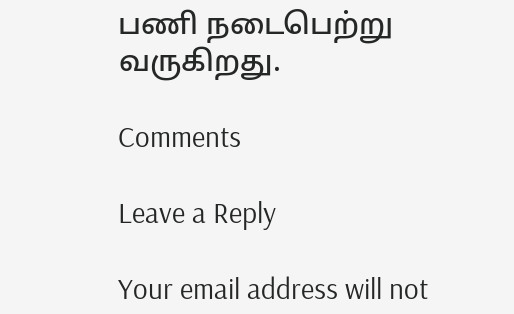பணி நடைபெற்று வருகிறது.

Comments

Leave a Reply

Your email address will not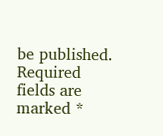be published. Required fields are marked *